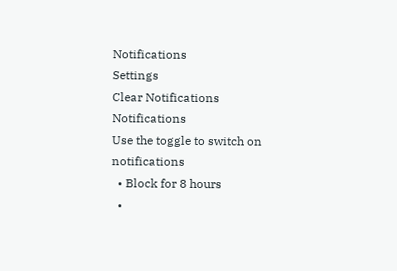Notifications
Settings
Clear Notifications
Notifications
Use the toggle to switch on notifications
  • Block for 8 hours
  •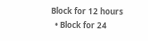Block for 12 hours
  • Block for 24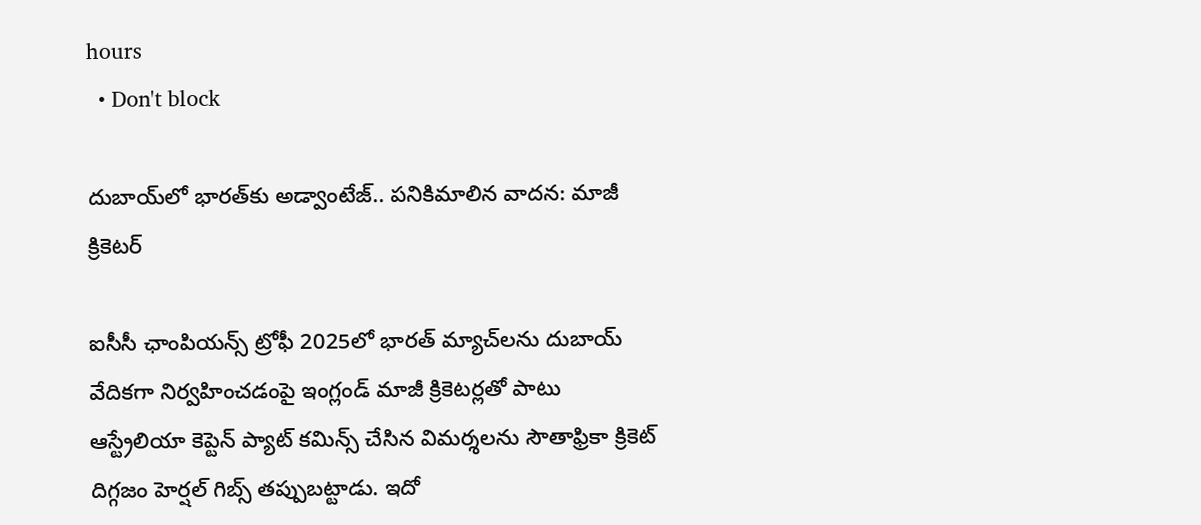hours
  • Don't block

దుబాయ్‌లో భారత్‌కు అడ్వాంటేజ్.. పనికిమాలిన వాదన: మాజీ క్రికెటర్

ఐసీసీ ఛాంపియన్స్ ట్రోఫీ 2025లో భారత్ మ్యాచ్‌లను దుబాయ్ వేదికగా నిర్వహించడంపై ఇంగ్లండ్ మాజీ క్రికెటర్లతో పాటు ఆస్ట్రేలియా కెప్టెన్ ప్యాట్ కమిన్స్ చేసిన విమర్శలను సౌతాఫ్రికా క్రికెట్ దిగ్గజం హెర్షల్ గిబ్స్ తప్పుబట్టాడు. ఇదో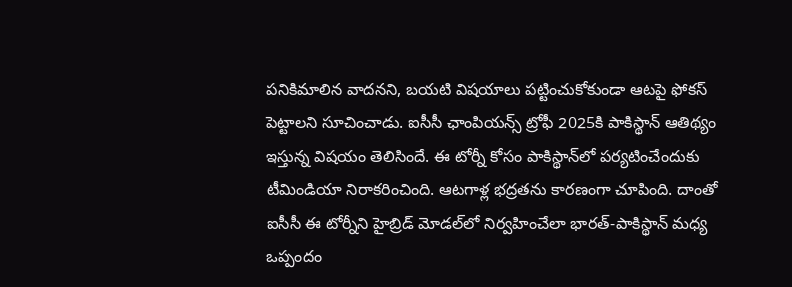పనికిమాలిన వాదనని, బయటి విషయాలు పట్టించుకోకుండా ఆటపై ఫోకస్ పెట్టాలని సూచించాడు. ఐసీసీ ఛాంపియన్స్ ట్రోఫీ 2025కి పాకిస్థాన్ ఆతిథ్యం ఇస్తున్న విషయం తెలిసిందే. ఈ టోర్నీ కోసం పాకిస్థాన్‌లో పర్యటించేందుకు టీమిండియా నిరాకరించింది. ఆటగాళ్ల భద్రతను కారణంగా చూపింది. దాంతో ఐసీసీ ఈ టోర్నీని హైబ్రిడ్ మోడల్‌లో నిర్వహించేలా భారత్-పాకిస్థాన్ మధ్య ఒప్పందం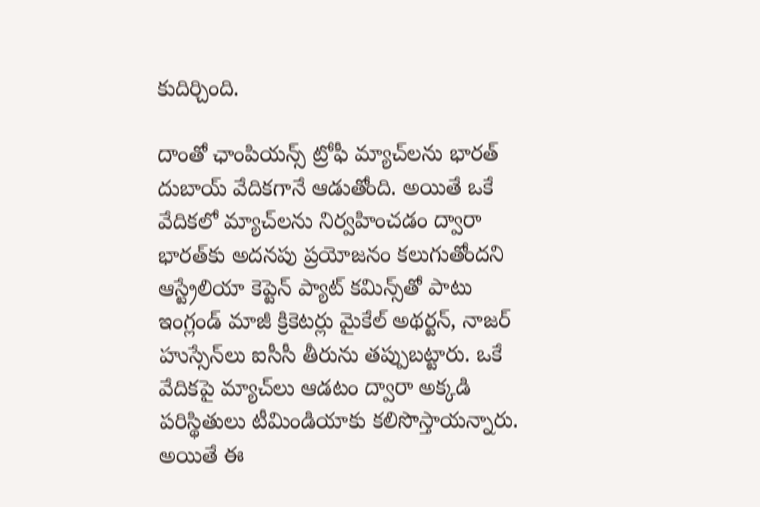కుదిర్చింది.

దాంతో ఛాంపియన్స్ ట్రోఫీ మ్యాచ్‌లను భారత్ దుబాయ్ వేదికగానే ఆడుతోంది. అయితే ఒకే వేదికలో మ్యాచ్‌లను నిర్వహించడం ద్వారా భారత్‌కు అదనపు ప్రయోజనం కలుగుతోందని ఆస్ట్రేలియా కెప్టెన్ ప్యాట్ కమిన్స్‌తో పాటు ఇంగ్లండ్ మాజీ క్రికెటర్లు మైకేల్ అథర్టన్, నాజర్ హుస్సేన్‌లు ఐసీసీ తీరును తప్పుబట్టారు. ఒకే వేదికపై మ్యాచ్‌లు ఆడటం ద్వారా అక్కడి పరిస్థితులు టీమిండియాకు కలిసొస్తాయన్నారు. అయితే ఈ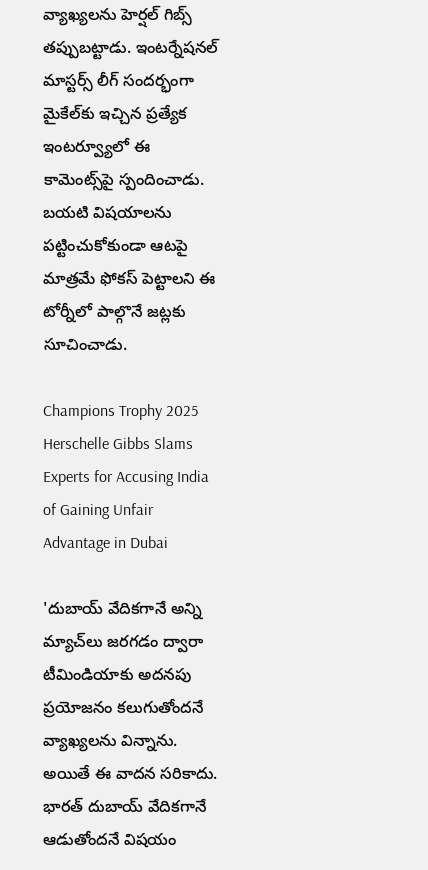వ్యాఖ్యలను హెర్షల్ గిబ్స్ తప్పుబట్టాడు. ఇంటర్నేషనల్ మాస్టర్స్ లీగ్ సందర్భంగా మైకేల్‌కు ఇచ్చిన ప్రత్యేక ఇంటర్వ్యూలో ఈ కామెంట్స్‌పై స్పందించాడు. బయటి విషయాలను పట్టించుకోకుండా ఆటపై మాత్రమే ఫోకస్ పెట్టాలని ఈ టోర్నీలో పాల్గొనే జట్లకు సూచించాడు.

Champions Trophy 2025 Herschelle Gibbs Slams Experts for Accusing India of Gaining Unfair Advantage in Dubai

'దుబాయ్‌ వేదికగానే అన్ని మ్యాచ్‌లు జరగడం ద్వారా టీమిండియాకు అదనపు ప్రయోజనం కలుగుతోందనే వ్యాఖ్యలను విన్నాను. అయితే ఈ వాదన సరికాదు. భారత్ దుబాయ్ వేదికగానే ఆడుతోందనే విషయం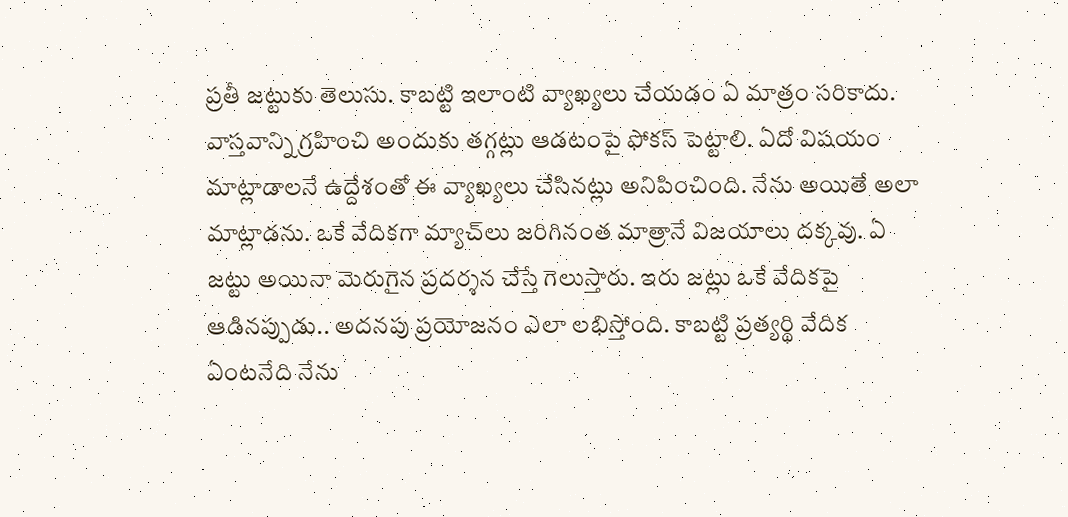ప్రతీ జట్టుకు తెలుసు. కాబట్టి ఇలాంటి వ్యాఖ్యలు చేయడం ఏ మాత్రం సరికాదు. వాస్తవాన్ని గ్రహించి అందుకు తగ్గట్లు ఆడటంపై ఫోకస్ పెట్టాలి. ఏదో విషయం మాట్లాడాలనే ఉద్దేశంతో ఈ వ్యాఖ్యలు చేసినట్లు అనిపించింది. నేను అయితే అలా మాట్లాడను. ఒకే వేదికగా మ్యాచ్‌లు జరిగినంత మాత్రానే విజయాలు దక్కవు. ఏ జట్టు అయినా మెరుగైన ప్రదర్శన చేస్తే గెలుస్తారు. ఇరు జట్లు ఒకే వేదికపై ఆడినప్పుడు.. అదనపు ప్రయోజనం ఎలా లభిస్తోంది. కాబట్టి ప్రత్యర్థి వేదిక ఏంటనేది నేను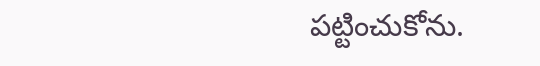పట్టించుకోను.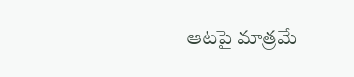ఆటపై మాత్రమే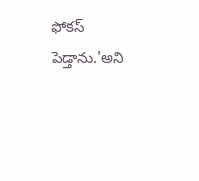ఫోకస్ పెడ్తాను.'అని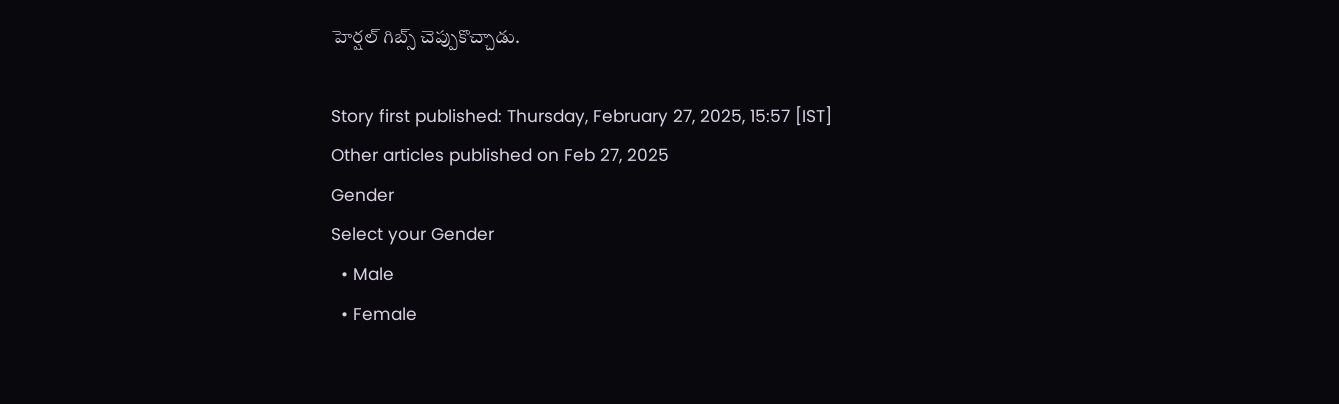హెర్షల్ గిబ్స్ చెప్పుకొచ్చాడు.

Story first published: Thursday, February 27, 2025, 15:57 [IST]
Other articles published on Feb 27, 2025
Gender
Select your Gender
  • Male
  • Female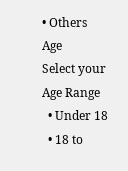• Others
Age
Select your Age Range
  • Under 18
  • 18 to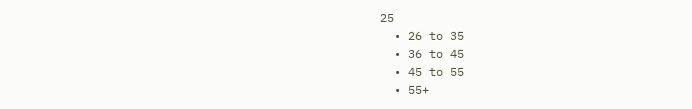25
  • 26 to 35
  • 36 to 45
  • 45 to 55
  • 55+